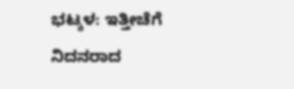ಭಟ್ಕಳ: ಇತ್ತೀಚೆಗೆ ನಿದನರಾದ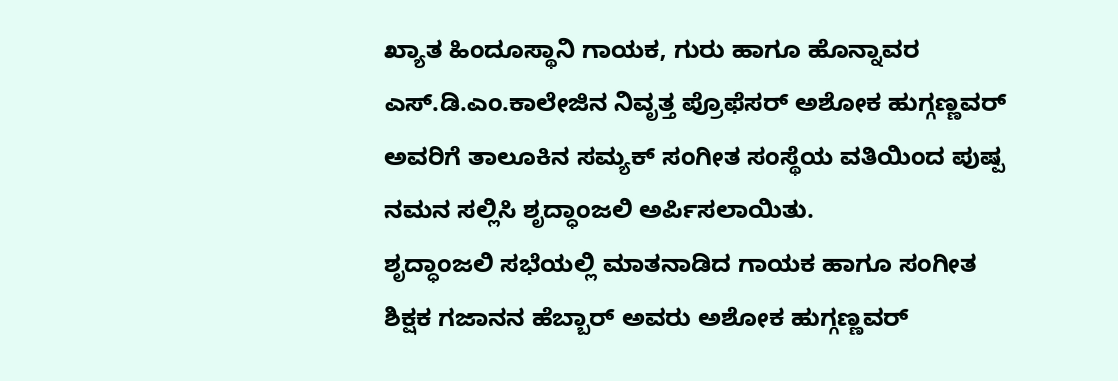ಖ್ಯಾತ ಹಿಂದೂಸ್ಥಾನಿ ಗಾಯಕ, ಗುರು ಹಾಗೂ ಹೊನ್ನಾವರ ಎಸ್.ಡಿ.ಎಂ.ಕಾಲೇಜಿನ ನಿವೃತ್ತ ಪ್ರೊಫೆಸರ್ ಅಶೋಕ ಹುಗ್ಗಣ್ಣವರ್ ಅವರಿಗೆ ತಾಲೂಕಿನ ಸಮ್ಯಕ್ ಸಂಗೀತ ಸಂಸ್ಥೆಯ ವತಿಯಿಂದ ಪುಷ್ಪ ನಮನ ಸಲ್ಲಿಸಿ ಶೃದ್ಧಾಂಜಲಿ ಅರ್ಪಿಸಲಾಯಿತು.
ಶೃದ್ಧಾಂಜಲಿ ಸಭೆಯಲ್ಲಿ ಮಾತನಾಡಿದ ಗಾಯಕ ಹಾಗೂ ಸಂಗೀತ ಶಿಕ್ಷಕ ಗಜಾನನ ಹೆಬ್ಬಾರ್ ಅವರು ಅಶೋಕ ಹುಗ್ಗಣ್ಣವರ್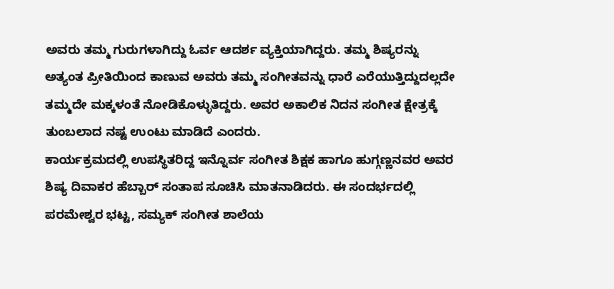ಅವರು ತಮ್ಮ ಗುರುಗಳಾಗಿದ್ದು ಓರ್ವ ಆದರ್ಶ ವ್ಯಕ್ತಿಯಾಗಿದ್ದರು. ತಮ್ಮ ಶಿಷ್ಯರನ್ನು ಅತ್ಯಂತ ಪ್ರೀತಿಯಿಂದ ಕಾಣುವ ಅವರು ತಮ್ಮ ಸಂಗೀತವನ್ನು ಧಾರೆ ಎರೆಯುತ್ತಿದ್ದುದಲ್ಲದೇ ತಮ್ಮದೇ ಮಕ್ಕಳಂತೆ ನೋಡಿಕೊಳ್ಳುತಿದ್ದರು. ಅವರ ಅಕಾಲಿಕ ನಿದನ ಸಂಗೀತ ಕ್ಷೇತ್ರಕ್ಕೆ ತುಂಬಲಾದ ನಷ್ಟ ಉಂಟು ಮಾಡಿದೆ ಎಂದರು.
ಕಾರ್ಯಕ್ರಮದಲ್ಲಿ ಉಪಸ್ಥಿತರಿದ್ದ ಇನ್ನೊರ್ವ ಸಂಗೀತ ಶಿಕ್ಷಕ ಹಾಗೂ ಹುಗ್ಗಣ್ಣನವರ ಅವರ ಶಿಷ್ಯ ದಿವಾಕರ ಹೆಬ್ಬಾರ್ ಸಂತಾಪ ಸೂಚಿಸಿ ಮಾತನಾಡಿದರು. ಈ ಸಂದರ್ಭದಲ್ಲಿ ಪರಮೇಶ್ವರ ಭಟ್ಟ, ಸಮ್ಯಕ್ ಸಂಗೀತ ಶಾಲೆಯ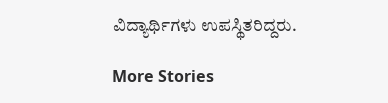ವಿದ್ಯಾರ್ಥಿಗಳು ಉಪಸ್ಥಿತರಿದ್ದರು.

More Stories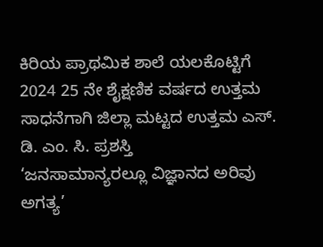ಕಿರಿಯ ಪ್ರಾಥಮಿಕ ಶಾಲೆ ಯಲಕೊಟ್ಟಿಗೆ 2024 25 ನೇ ಶೈಕ್ಷಣಿಕ ವರ್ಷದ ಉತ್ತಮ ಸಾಧನೆಗಾಗಿ ಜಿಲ್ಲಾ ಮಟ್ಟದ ಉತ್ತಮ ಎಸ್. ಡಿ. ಎಂ. ಸಿ. ಪ್ರಶಸ್ತಿ
‘ಜನಸಾಮಾನ್ಯರಲ್ಲೂ ವಿಜ್ಞಾನದ ಅರಿವು ಅಗತ್ಯ’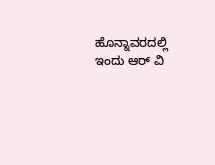ಹೊನ್ನಾವರದಲ್ಲಿ ಇಂದು ಆರ್ ವಿ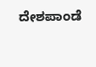ದೇಶಪಾಂಡೆ